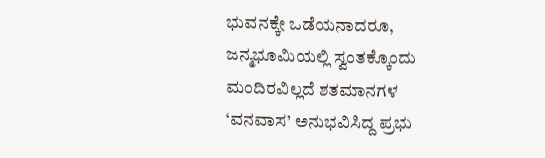ಭುವನಕ್ಕೇ ಒಡೆಯನಾದರೂ, ಜನ್ಮಭೂಮಿಯಲ್ಲಿ ಸ್ವಂತಕ್ಕೊಂದು ಮಂದಿರವಿಲ್ಲದೆ ಶತಮಾನಗಳ ‘ವನವಾಸ’ ಅನುಭವಿಸಿದ್ದ ಪ್ರಭು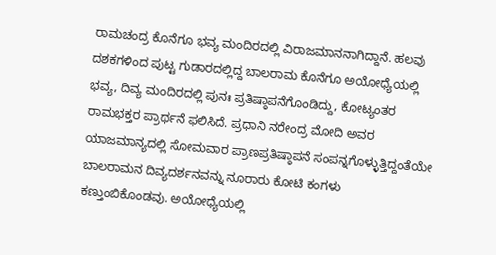ರಾಮಚಂದ್ರ ಕೊನೆಗೂ ಭವ್ಯ ಮಂದಿರದಲ್ಲಿ ವಿರಾಜಮಾನನಾಗಿದ್ದಾನೆ. ಹಲವು ದಶಕಗಳಿಂದ ಪುಟ್ಟ ಗುಡಾರದಲ್ಲಿದ್ದ ಬಾಲರಾಮ ಕೊನೆಗೂ ಅಯೋಧ್ಯೆಯಲ್ಲಿ ಭವ್ಯ, ದಿವ್ಯ ಮಂದಿರದಲ್ಲಿ ಪುನಃ ಪ್ರತಿಷ್ಠಾಪನೆಗೊಂಡಿದ್ದು, ಕೋಟ್ಯಂತರ ರಾಮಭಕ್ತರ ಪ್ರಾರ್ಥನೆ ಫಲಿಸಿದೆ. ಪ್ರಧಾನಿ ನರೇಂದ್ರ ಮೋದಿ ಅವರ ಯಾಜಮಾನ್ಯದಲ್ಲಿ ಸೋಮವಾರ ಪ್ರಾಣಪ್ರತಿಷ್ಠಾಪನೆ ಸಂಪನ್ನಗೊಳ್ಳುತ್ತಿದ್ದಂತೆಯೇ ಬಾಲರಾಮನ ದಿವ್ಯದರ್ಶನವನ್ನು ನೂರಾರು ಕೋಟಿ ಕಂಗಳು ಕಣ್ತುಂಬಿಕೊಂಡವು. ಅಯೋಧ್ಯೆಯಲ್ಲಿ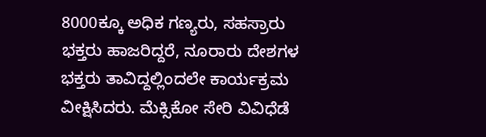8000ಕ್ಕೂ ಅಧಿಕ ಗಣ್ಯರು, ಸಹಸ್ರಾರು ಭಕ್ತರು ಹಾಜರಿದ್ದರೆ, ನೂರಾರು ದೇಶಗಳ ಭಕ್ತರು ತಾವಿದ್ದಲ್ಲಿಂದಲೇ ಕಾರ್ಯಕ್ರಮ ವೀಕ್ಷಿಸಿದರು. ಮೆಕ್ಸಿಕೋ ಸೇರಿ ವಿವಿಧೆಡೆ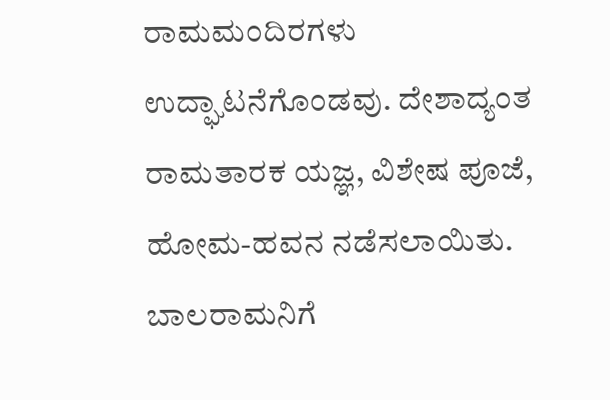ರಾಮಮಂದಿರಗಳು ಉದ್ಘಾಟನೆಗೊಂಡವು. ದೇಶಾದ್ಯಂತ ರಾಮತಾರಕ ಯಜ್ಞ, ವಿಶೇಷ ಪೂಜೆ, ಹೋಮ-ಹವನ ನಡೆಸಲಾಯಿತು.
ಬಾಲರಾಮನಿಗೆ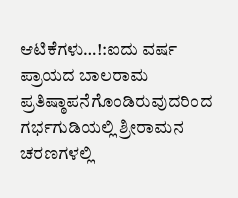ಆಟಿಕೆಗಳು…!:ಐದು ವರ್ಷ ಪ್ರಾಯದ ಬಾಲರಾಮ ಪ್ರತಿಷ್ಠಾಪನೆಗೊಂಡಿರುವುದರಿಂದ ಗರ್ಭಗುಡಿಯಲ್ಲಿ ಶ್ರೀರಾಮನ ಚರಣಗಳಲ್ಲಿ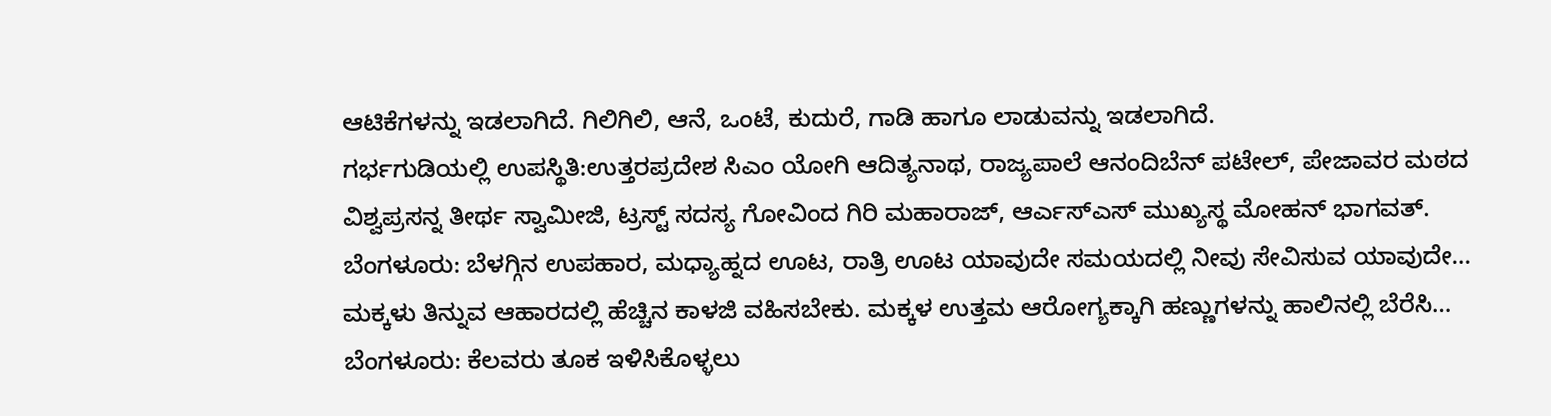ಆಟಿಕೆಗಳನ್ನು ಇಡಲಾಗಿದೆ. ಗಿಲಿಗಿಲಿ, ಆನೆ, ಒಂಟೆ, ಕುದುರೆ, ಗಾಡಿ ಹಾಗೂ ಲಾಡುವನ್ನು ಇಡಲಾಗಿದೆ.
ಗರ್ಭಗುಡಿಯಲ್ಲಿ ಉಪಸ್ಥಿತಿ:ಉತ್ತರಪ್ರದೇಶ ಸಿಎಂ ಯೋಗಿ ಆದಿತ್ಯನಾಥ, ರಾಜ್ಯಪಾಲೆ ಆನಂದಿಬೆನ್ ಪಟೇಲ್, ಪೇಜಾವರ ಮಠದ ವಿಶ್ವಪ್ರಸನ್ನ ತೀರ್ಥ ಸ್ವಾಮೀಜಿ, ಟ್ರಸ್ಟ್ ಸದಸ್ಯ ಗೋವಿಂದ ಗಿರಿ ಮಹಾರಾಜ್, ಆರ್ಎಸ್ಎಸ್ ಮುಖ್ಯಸ್ಥ ಮೋಹನ್ ಭಾಗವತ್.
ಬೆಂಗಳೂರು: ಬೆಳಗ್ಗಿನ ಉಪಹಾರ, ಮಧ್ಯಾಹ್ನದ ಊಟ, ರಾತ್ರಿ ಊಟ ಯಾವುದೇ ಸಮಯದಲ್ಲಿ ನೀವು ಸೇವಿಸುವ ಯಾವುದೇ…
ಮಕ್ಕಳು ತಿನ್ನುವ ಆಹಾರದಲ್ಲಿ ಹೆಚ್ಚಿನ ಕಾಳಜಿ ವಹಿಸಬೇಕು. ಮಕ್ಕಳ ಉತ್ತಮ ಆರೋಗ್ಯಕ್ಕಾಗಿ ಹಣ್ಣುಗಳನ್ನು ಹಾಲಿನಲ್ಲಿ ಬೆರೆಸಿ…
ಬೆಂಗಳೂರು: ಕೆಲವರು ತೂಕ ಇಳಿಸಿಕೊಳ್ಳಲು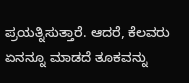ಪ್ರಯತ್ನಿಸುತ್ತಾರೆ. ಆದರೆ, ಕೆಲವರು ಏನನ್ನೂ ಮಾಡದೆ ತೂಕವನ್ನು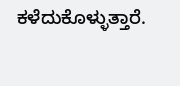ಕಳೆದುಕೊಳ್ಳುತ್ತಾರೆ.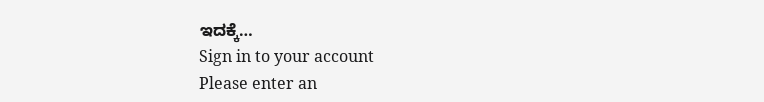ಇದಕ್ಕೆ…
Sign in to your account
Please enter an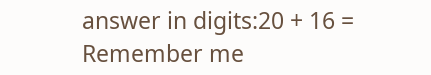answer in digits:20 + 16 =
Remember me